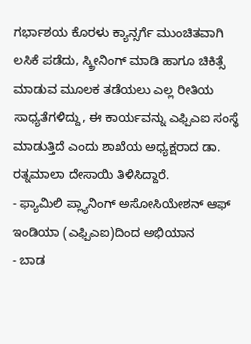ಗರ್ಭಾಶಯ ಕೊರಳು ಕ್ಯಾನ್ಸರ್ಗೆ ಮುಂಚಿತವಾಗಿ ಲಸಿಕೆ ಪಡೆದು, ಸ್ಕ್ರೀನಿಂಗ್ ಮಾಡಿ ಹಾಗೂ ಚಿಕಿತ್ಸೆ ಮಾಡುವ ಮೂಲಕ ತಡೆಯಲು ಎಲ್ಲ ರೀತಿಯ ಸಾಧ್ಯತೆಗಳಿದ್ದು, ಈ ಕಾರ್ಯವನ್ನು ಎಫ್ಪಿಎಐ ಸಂಸ್ಥೆ ಮಾಡುತ್ತಿದೆ ಎಂದು ಶಾಖೆಯ ಅಧ್ಯಕ್ಷರಾದ ಡಾ. ರತ್ನಮಾಲಾ ದೇಸಾಯಿ ತಿಳಿಸಿದ್ದಾರೆ.
- ಫ್ಯಾಮಿಲಿ ಪ್ಲ್ಯಾನಿಂಗ್ ಅಸೋಸಿಯೇಶನ್ ಆಫ್ ಇಂಡಿಯಾ (ಎಫ್ಪಿಎಐ)ದಿಂದ ಅಭಿಯಾನ
- ಬಾಡ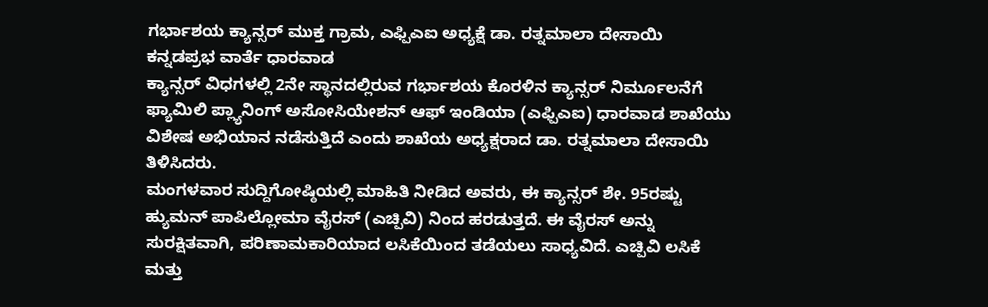ಗರ್ಭಾಶಯ ಕ್ಯಾನ್ಸರ್ ಮುಕ್ತ ಗ್ರಾಮ, ಎಫ್ಪಿಎಐ ಅಧ್ಯಕ್ಷೆ ಡಾ. ರತ್ನಮಾಲಾ ದೇಸಾಯಿ
ಕನ್ನಡಪ್ರಭ ವಾರ್ತೆ ಧಾರವಾಡ
ಕ್ಯಾನ್ಸರ್ ವಿಧಗಳಲ್ಲಿ 2ನೇ ಸ್ಥಾನದಲ್ಲಿರುವ ಗರ್ಭಾಶಯ ಕೊರಳಿನ ಕ್ಯಾನ್ಸರ್ ನಿರ್ಮೂಲನೆಗೆ ಫ್ಯಾಮಿಲಿ ಪ್ಲ್ಯಾನಿಂಗ್ ಅಸೋಸಿಯೇಶನ್ ಆಫ್ ಇಂಡಿಯಾ (ಎಫ್ಪಿಎಐ) ಧಾರವಾಡ ಶಾಖೆಯು ವಿಶೇಷ ಅಭಿಯಾನ ನಡೆಸುತ್ತಿದೆ ಎಂದು ಶಾಖೆಯ ಅಧ್ಯಕ್ಷರಾದ ಡಾ. ರತ್ನಮಾಲಾ ದೇಸಾಯಿ ತಿಳಿಸಿದರು.
ಮಂಗಳವಾರ ಸುದ್ದಿಗೋಷ್ಠಿಯಲ್ಲಿ ಮಾಹಿತಿ ನೀಡಿದ ಅವರು, ಈ ಕ್ಯಾನ್ಸರ್ ಶೇ. 95ರಷ್ಟು ಹ್ಯುಮನ್ ಪಾಪಿಲ್ಲೋಮಾ ವೈರಸ್ (ಎಚ್ಪಿವಿ) ನಿಂದ ಹರಡುತ್ತದೆ. ಈ ವೈರಸ್ ಅನ್ನು ಸುರಕ್ಷಿತವಾಗಿ, ಪರಿಣಾಮಕಾರಿಯಾದ ಲಸಿಕೆಯಿಂದ ತಡೆಯಲು ಸಾಧ್ಯವಿದೆ. ಎಚ್ಪಿವಿ ಲಸಿಕೆ ಮತ್ತು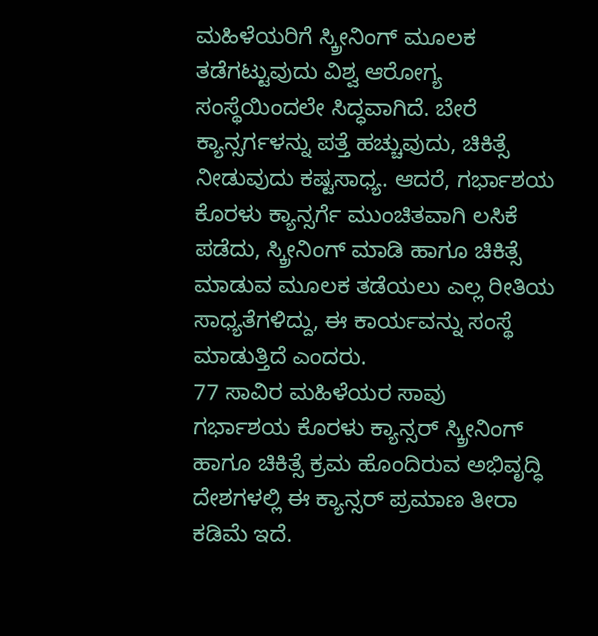ಮಹಿಳೆಯರಿಗೆ ಸ್ಕ್ರೀನಿಂಗ್ ಮೂಲಕ ತಡೆಗಟ್ಟುವುದು ವಿಶ್ವ ಆರೋಗ್ಯ ಸಂಸ್ಥೆಯಿಂದಲೇ ಸಿದ್ಧವಾಗಿದೆ. ಬೇರೆ ಕ್ಯಾನ್ಸರ್ಗಳನ್ನು ಪತ್ತೆ ಹಚ್ಚುವುದು, ಚಿಕಿತ್ಸೆ ನೀಡುವುದು ಕಷ್ಟಸಾಧ್ಯ. ಆದರೆ, ಗರ್ಭಾಶಯ ಕೊರಳು ಕ್ಯಾನ್ಸರ್ಗೆ ಮುಂಚಿತವಾಗಿ ಲಸಿಕೆ ಪಡೆದು, ಸ್ಕ್ರೀನಿಂಗ್ ಮಾಡಿ ಹಾಗೂ ಚಿಕಿತ್ಸೆ ಮಾಡುವ ಮೂಲಕ ತಡೆಯಲು ಎಲ್ಲ ರೀತಿಯ ಸಾಧ್ಯತೆಗಳಿದ್ದು, ಈ ಕಾರ್ಯವನ್ನು ಸಂಸ್ಥೆ ಮಾಡುತ್ತಿದೆ ಎಂದರು.
77 ಸಾವಿರ ಮಹಿಳೆಯರ ಸಾವು
ಗರ್ಭಾಶಯ ಕೊರಳು ಕ್ಯಾನ್ಸರ್ ಸ್ಕ್ರೀನಿಂಗ್ ಹಾಗೂ ಚಿಕಿತ್ಸೆ ಕ್ರಮ ಹೊಂದಿರುವ ಅಭಿವೃದ್ಧಿ ದೇಶಗಳಲ್ಲಿ ಈ ಕ್ಯಾನ್ಸರ್ ಪ್ರಮಾಣ ತೀರಾ ಕಡಿಮೆ ಇದೆ.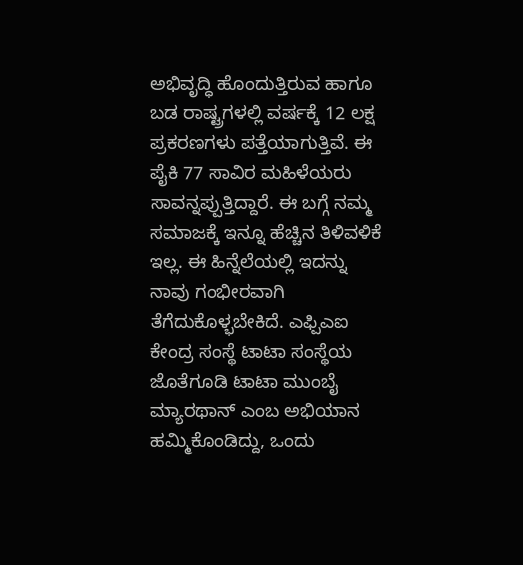ಅಭಿವೃದ್ಧಿ ಹೊಂದುತ್ತಿರುವ ಹಾಗೂ ಬಡ ರಾಷ್ಟ್ರಗಳಲ್ಲಿ ವರ್ಷಕ್ಕೆ 12 ಲಕ್ಷ ಪ್ರಕರಣಗಳು ಪತ್ತೆಯಾಗುತ್ತಿವೆ. ಈ ಪೈಕಿ 77 ಸಾವಿರ ಮಹಿಳೆಯರು ಸಾವನ್ನಪ್ಪುತ್ತಿದ್ದಾರೆ. ಈ ಬಗ್ಗೆ ನಮ್ಮ ಸಮಾಜಕ್ಕೆ ಇನ್ನೂ ಹೆಚ್ಚಿನ ತಿಳಿವಳಿಕೆ ಇಲ್ಲ. ಈ ಹಿನ್ನೆಲೆಯಲ್ಲಿ ಇದನ್ನು ನಾವು ಗಂಭೀರವಾಗಿ ತೆಗೆದುಕೊಳ್ಭಬೇಕಿದೆ. ಎಫ್ಪಿಎಐ ಕೇಂದ್ರ ಸಂಸ್ಥೆ ಟಾಟಾ ಸಂಸ್ಥೆಯ ಜೊತೆಗೂಡಿ ಟಾಟಾ ಮುಂಬೈ ಮ್ಯಾರಥಾನ್ ಎಂಬ ಅಭಿಯಾನ ಹಮ್ಮಿಕೊಂಡಿದ್ದು, ಒಂದು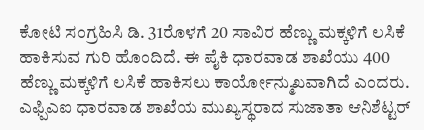ಕೋಟಿ ಸಂಗ್ರಹಿಸಿ ಡಿ. 31ರೊಳಗೆ 20 ಸಾವಿರ ಹೆಣ್ಣು ಮಕ್ಕಳಿಗೆ ಲಸಿಕೆ ಹಾಕಿಸುವ ಗುರಿ ಹೊಂದಿದೆ. ಈ ಪೈಕಿ ಧಾರವಾಡ ಶಾಖೆಯು 400 ಹೆಣ್ಣು ಮಕ್ಕಳಿಗೆ ಲಸಿಕೆ ಹಾಕಿಸಲು ಕಾರ್ಯೋನ್ಮುಖವಾಗಿದೆ ಎಂದರು.
ಎಫ್ಪಿಎಐ ಧಾರವಾಡ ಶಾಖೆಯ ಮುಖ್ಯಸ್ಥರಾದ ಸುಜಾತಾ ಆನಿಶೆಟ್ಟರ್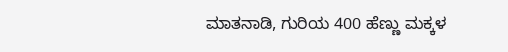ಮಾತನಾಡಿ, ಗುರಿಯ 400 ಹೆಣ್ಣು ಮಕ್ಕಳ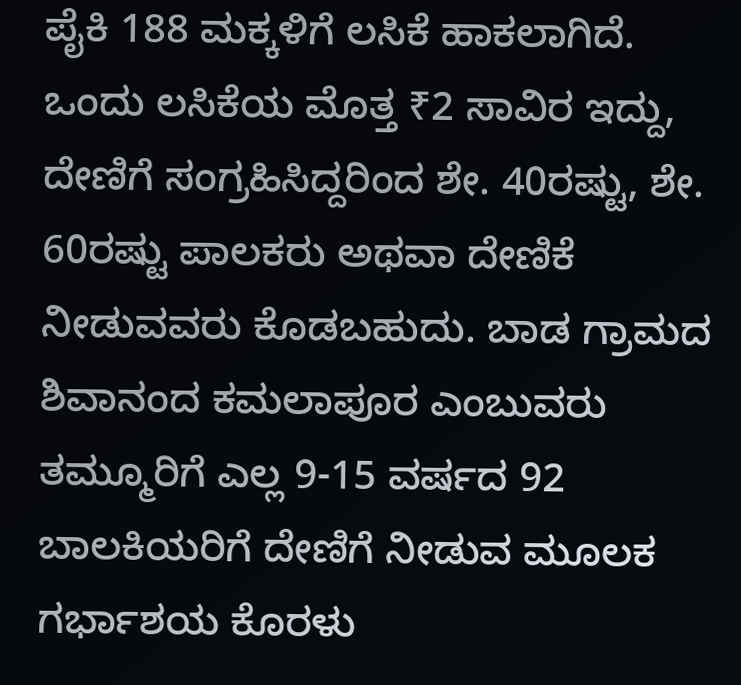ಪೈಕಿ 188 ಮಕ್ಕಳಿಗೆ ಲಸಿಕೆ ಹಾಕಲಾಗಿದೆ. ಒಂದು ಲಸಿಕೆಯ ಮೊತ್ತ ₹2 ಸಾವಿರ ಇದ್ದು, ದೇಣಿಗೆ ಸಂಗ್ರಹಿಸಿದ್ದರಿಂದ ಶೇ. 40ರಷ್ಟು, ಶೇ. 60ರಷ್ಟು ಪಾಲಕರು ಅಥವಾ ದೇಣಿಕೆ ನೀಡುವವರು ಕೊಡಬಹುದು. ಬಾಡ ಗ್ರಾಮದ ಶಿವಾನಂದ ಕಮಲಾಪೂರ ಎಂಬುವರು ತಮ್ಮೂರಿಗೆ ಎಲ್ಲ 9-15 ವರ್ಷದ 92 ಬಾಲಕಿಯರಿಗೆ ದೇಣಿಗೆ ನೀಡುವ ಮೂಲಕ ಗರ್ಭಾಶಯ ಕೊರಳು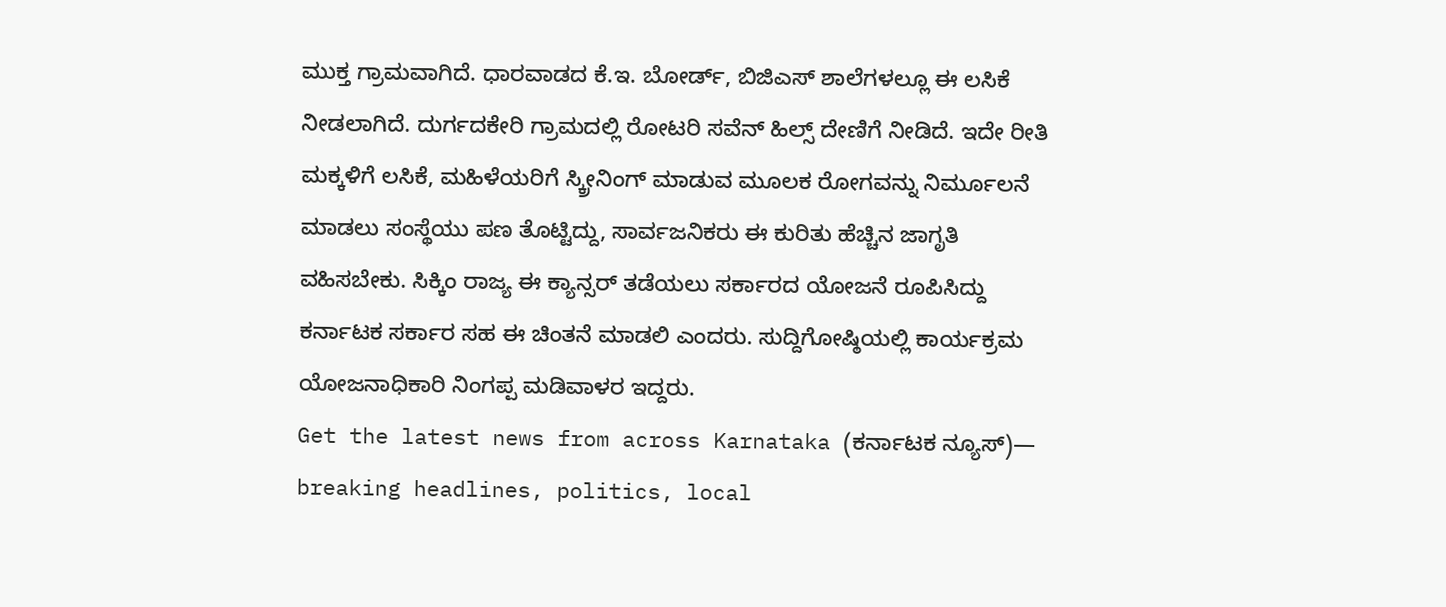ಮುಕ್ತ ಗ್ರಾಮವಾಗಿದೆ. ಧಾರವಾಡದ ಕೆ.ಇ. ಬೋರ್ಡ್, ಬಿಜಿಎಸ್ ಶಾಲೆಗಳಲ್ಲೂ ಈ ಲಸಿಕೆ ನೀಡಲಾಗಿದೆ. ದುರ್ಗದಕೇರಿ ಗ್ರಾಮದಲ್ಲಿ ರೋಟರಿ ಸವೆನ್ ಹಿಲ್ಸ್ ದೇಣಿಗೆ ನೀಡಿದೆ. ಇದೇ ರೀತಿ ಮಕ್ಕಳಿಗೆ ಲಸಿಕೆ, ಮಹಿಳೆಯರಿಗೆ ಸ್ಕ್ರೀನಿಂಗ್ ಮಾಡುವ ಮೂಲಕ ರೋಗವನ್ನು ನಿರ್ಮೂಲನೆ ಮಾಡಲು ಸಂಸ್ಥೆಯು ಪಣ ತೊಟ್ಟಿದ್ದು, ಸಾರ್ವಜನಿಕರು ಈ ಕುರಿತು ಹೆಚ್ಚಿನ ಜಾಗೃತಿ ವಹಿಸಬೇಕು. ಸಿಕ್ಕಿಂ ರಾಜ್ಯ ಈ ಕ್ಯಾನ್ಸರ್ ತಡೆಯಲು ಸರ್ಕಾರದ ಯೋಜನೆ ರೂಪಿಸಿದ್ದು ಕರ್ನಾಟಕ ಸರ್ಕಾರ ಸಹ ಈ ಚಿಂತನೆ ಮಾಡಲಿ ಎಂದರು. ಸುದ್ದಿಗೋಷ್ಠಿಯಲ್ಲಿ ಕಾರ್ಯಕ್ರಮ ಯೋಜನಾಧಿಕಾರಿ ನಿಂಗಪ್ಪ ಮಡಿವಾಳರ ಇದ್ದರು.
Get the latest news from across Karnataka (ಕರ್ನಾಟಕ ನ್ಯೂಸ್)— breaking headlines, politics, local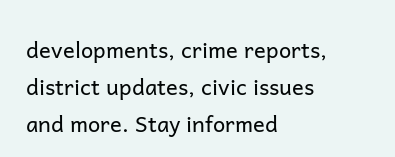developments, crime reports, district updates, civic issues and more. Stay informed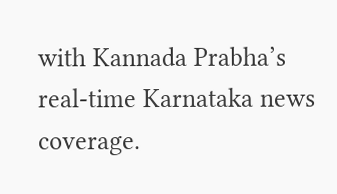with Kannada Prabha’s real‑time Karnataka news coverage.